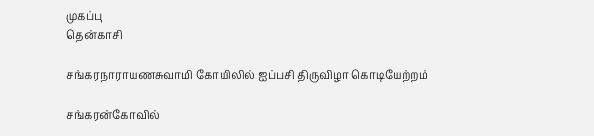முகப்பு
தென்காசி

சங்கரநாராயணசுவாமி கோயிலில் ஐப்பசி திருவிழா கொடியேற்றம்

சங்கரன்கோவில்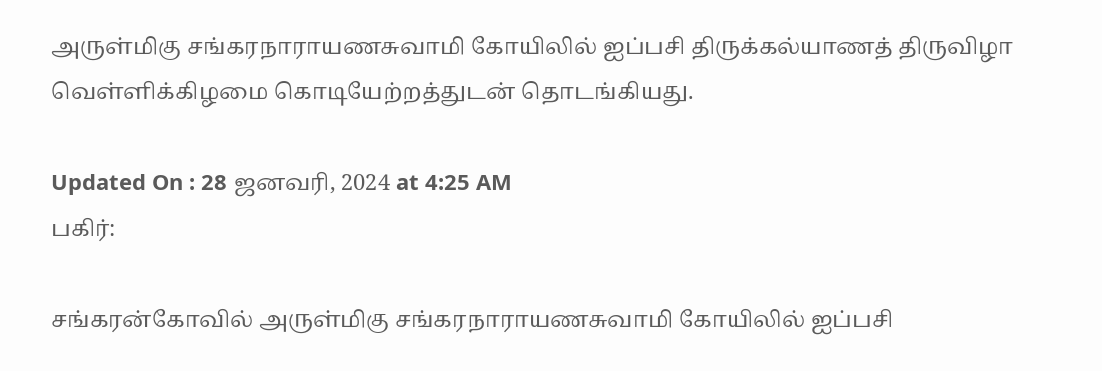அருள்மிகு சங்கரநாராயணசுவாமி கோயிலில் ஐப்பசி திருக்கல்யாணத் திருவிழா வெள்ளிக்கிழமை கொடியேற்றத்துடன் தொடங்கியது.

Updated On : 28 ஜனவரி, 2024 at 4:25 AM
பகிர்:

சங்கரன்கோவில் அருள்மிகு சங்கரநாராயணசுவாமி கோயிலில் ஐப்பசி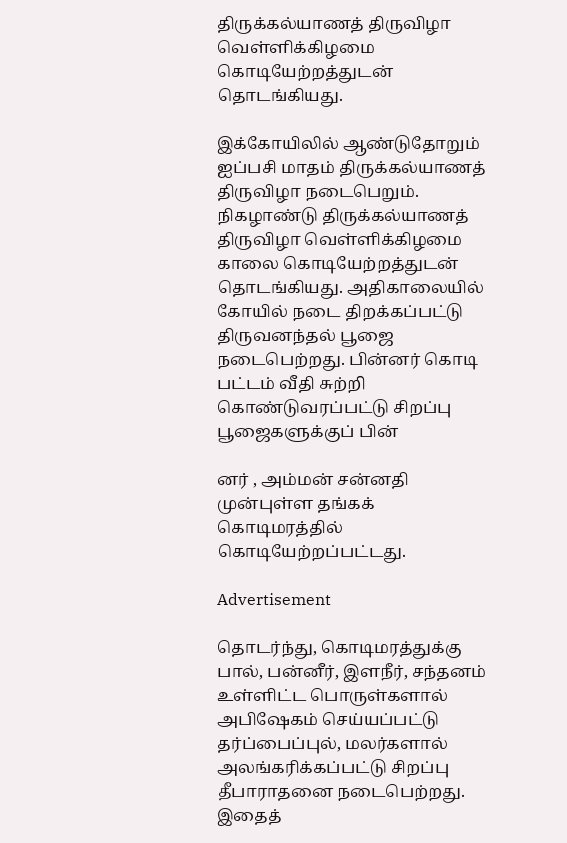திருக்கல்யாணத் திருவிழா வெள்ளிக்கிழமை கொடியேற்றத்துடன் தொடங்கியது.

இக்கோயிலில் ஆண்டுதோறும் ஐப்பசி மாதம் திருக்கல்யாணத் திருவிழா நடைபெறும். நிகழாண்டு திருக்கல்யாணத் திருவிழா வெள்ளிக்கிழமை காலை கொடியேற்றத்துடன் தொடங்கியது. அதிகாலையில் கோயில் நடை திறக்கப்பட்டு திருவனந்தல் பூஜை நடைபெற்றது. பின்னர் கொடி பட்டம் வீதி சுற்றி கொண்டுவரப்பட்டு சிறப்பு பூஜைகளுக்குப் பின்

னர் , அம்மன் சன்னதி முன்புள்ள தங்கக் கொடிமரத்தில் கொடியேற்றப்பட்டது.

Advertisement

தொடர்ந்து, கொடிமரத்துக்கு பால், பன்னீர், இளநீர், சந்தனம் உள்ளிட்ட பொருள்களால் அபிஷேகம் செய்யப்பட்டு தர்ப்பைப்புல், மலர்களால் அலங்கரிக்கப்பட்டு சிறப்பு தீபாராதனை நடைபெற்றது. இதைத்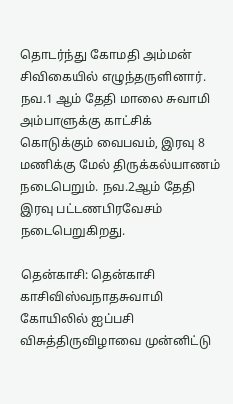தொடர்ந்து கோமதி அம்மன் சிவிகையில் எழுந்தருளினார். நவ.1 ஆம் தேதி மாலை சுவாமி அம்பாளுக்கு காட்சிக் கொடுக்கும் வைபவம், இரவு 8 மணிக்கு மேல் திருக்கல்யாணம் நடைபெறும். நவ.2ஆம் தேதி இரவு பட்டணபிரவேசம் நடைபெறுகிறது.

தென்காசி: தென்காசி காசிவிஸ்வநாதசுவாமி கோயிலில் ஐப்பசி விசுத்திருவிழாவை முன்னிட்டு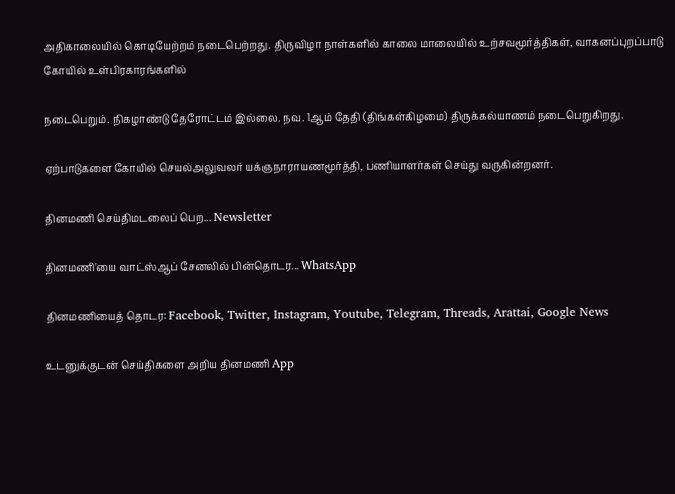அதிகாலையில் கொடியேற்றம் நடைபெற்றது. திருவிழா நாள்களில் காலை மாலையில் உற்சவமூர்த்திகள், வாகனப்புறப்பாடு கோயில் உள்பிரகாரங்களில்

நடைபெறும். நிகழாண்டு தேரோட்டம் இல்லை. நவ. 1ஆம் தேதி (திங்கள்கிழமை) திருக்கல்யாணம் நடைபெறுகிறது.

ஏற்பாடுகளை கோயில் செயல்அலுவலர் யக்ஞநாராயணமூர்த்தி, பணியாளர்கள் செய்து வருகின்றனர்.

தினமணி செய்திமடலைப் பெற... Newsletter

தினமணி'யை வாட்ஸ்ஆப் சேனலில் பின்தொடர... WhatsApp

தினமணியைத் தொடர: Facebook, Twitter, Instagram, Youtube, Telegram, Threads, Arattai, Google News

உடனுக்குடன் செய்திகளை அறிய தினமணி App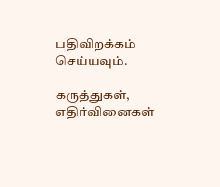பதிவிறக்கம் செய்யவும்.

கருத்துகள், எதிர்வினைகள்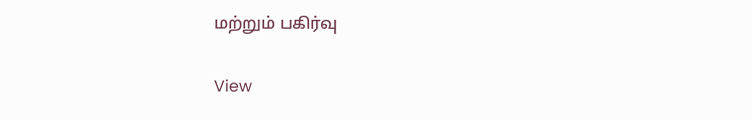மற்றும் பகிர்வு

View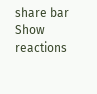share bar
Show reactions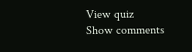View quiz
Show comments